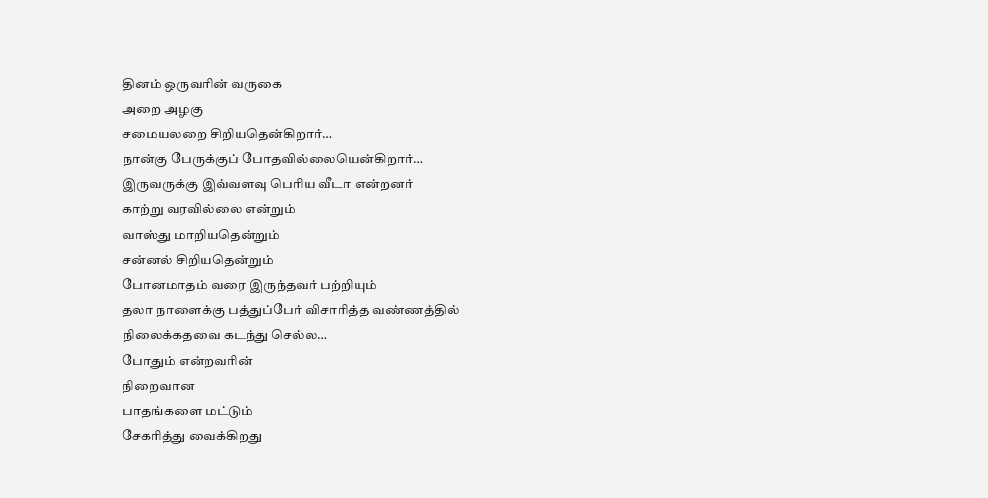தினம் ஒருவரின் வருகை
அறை அழகு
சமையலறை சிறியதென்கிறார்…
நான்கு பேருக்குப் போதவில்லையென்கிறார்…
இருவருக்கு இவ்வளவு பெரிய வீடா என்றனர்
காற்று வரவில்லை என்றும்
வாஸ்து மாறியதென்றும்
சன்னல் சிறியதென்றும்
போனமாதம் வரை இருந்தவர் பற்றியும்
தலா நாளைக்கு பத்துப்பேர் விசாரித்த வண்ணத்தில்
நிலைக்கதவை கடந்து செல்ல…
போதும் என்றவரின்
நிறைவான
பாதங்களை மட்டும்
சேகரித்து வைக்கிறது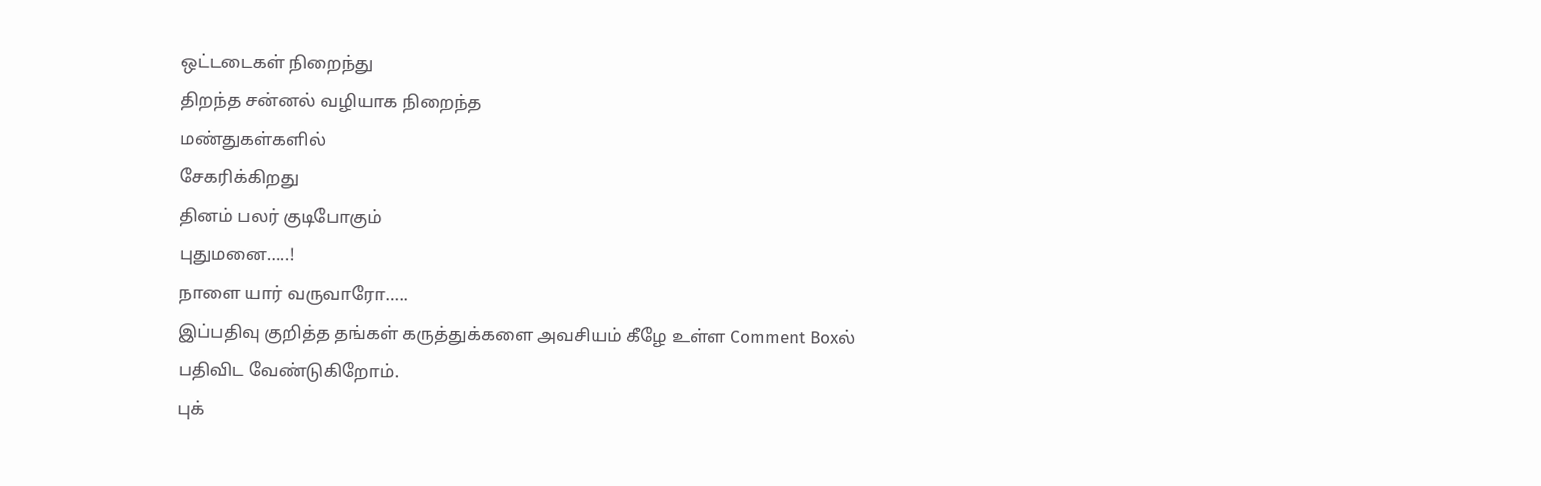ஒட்டடைகள் நிறைந்து
திறந்த சன்னல் வழியாக நிறைந்த
மண்துகள்களில்
சேகரிக்கிறது
தினம் பலர் குடிபோகும்
புதுமனை…..!
நாளை யார் வருவாரோ…..
இப்பதிவு குறித்த தங்கள் கருத்துக்களை அவசியம் கீழே உள்ள Comment Boxல் பதிவிட வேண்டுகிறோம்.
புக்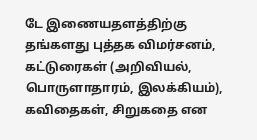டே இணையதளத்திற்கு தங்களது புத்தக விமர்சனம், கட்டுரைகள் (அறிவியல், பொருளாதாரம், இலக்கியம்), கவிதைகள், சிறுகதை என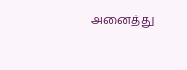அனைத்து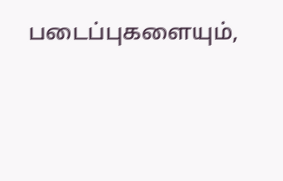படைப்புகளையும்,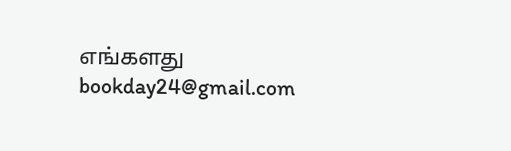எங்களது bookday24@gmail.com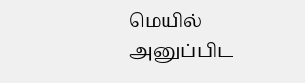மெயில் அனுப்பிட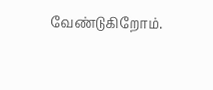வேண்டுகிறோம்.